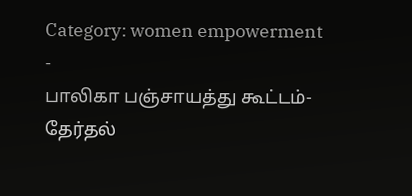Category: women empowerment
-
பாலிகா பஞ்சாயத்து கூட்டம்-தேர்தல்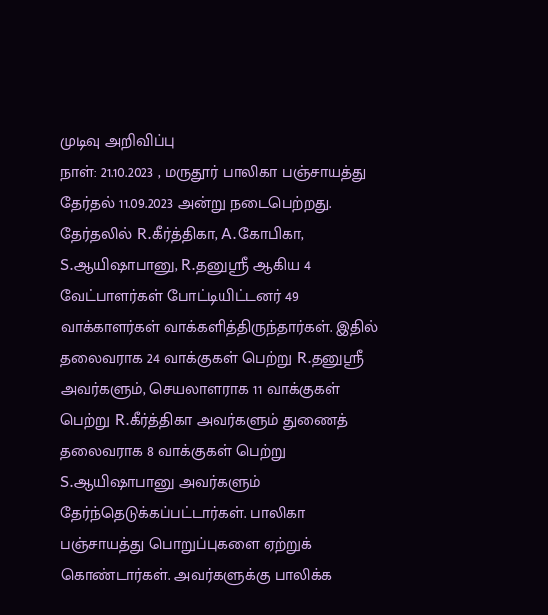முடிவு அறிவிப்பு
நாள்: 21.10.2023 , மருதூர் பாலிகா பஞ்சாயத்து தேர்தல் 11.09.2023 அன்று நடைபெற்றது. தேர்தலில் R.கீர்த்திகா, A.கோபிகா, S.ஆயிஷாபானு, R.தனுஸ்ரீ ஆகிய 4 வேட்பாளர்கள் போட்டியிட்டனர் 49 வாக்காளர்கள் வாக்களித்திருந்தார்கள். இதில் தலைவராக 24 வாக்குகள் பெற்று R.தனுஸ்ரீ அவர்களும், செயலாளராக 11 வாக்குகள் பெற்று R.கீர்த்திகா அவர்களும் துணைத் தலைவராக 8 வாக்குகள் பெற்று S.ஆயிஷாபானு அவர்களும் தேர்ந்தெடுக்கப்பட்டார்கள். பாலிகா பஞ்சாயத்து பொறுப்புகளை ஏற்றுக் கொண்டார்கள். அவர்களுக்கு பாலிக்க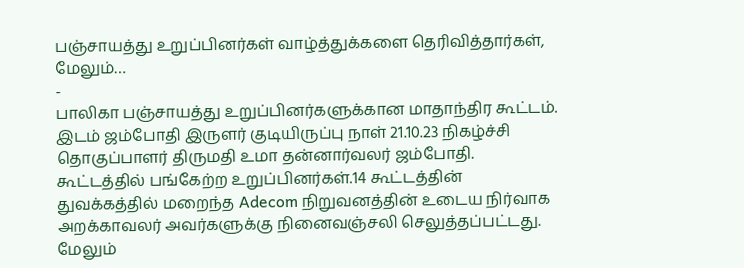பஞ்சாயத்து உறுப்பினர்கள் வாழ்த்துக்களை தெரிவித்தார்கள், மேலும்…
-
பாலிகா பஞ்சாயத்து உறுப்பினர்களுக்கான மாதாந்திர கூட்டம்.
இடம் ஜம்போதி இருளர் குடியிருப்பு நாள் 21.10.23 நிகழ்ச்சி தொகுப்பாளர் திருமதி உமா தன்னார்வலர் ஜம்போதி. கூட்டத்தில் பங்கேற்ற உறுப்பினர்கள்.14 கூட்டத்தின் துவக்கத்தில் மறைந்த Adecom நிறுவனத்தின் உடைய நிர்வாக அறக்காவலர் அவர்களுக்கு நினைவஞ்சலி செலுத்தப்பட்டது. மேலும்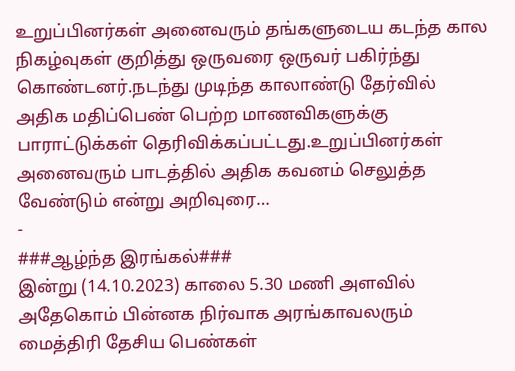உறுப்பினர்கள் அனைவரும் தங்களுடைய கடந்த கால நிகழ்வுகள் குறித்து ஒருவரை ஒருவர் பகிர்ந்து கொண்டனர்.நடந்து முடிந்த காலாண்டு தேர்வில் அதிக மதிப்பெண் பெற்ற மாணவிகளுக்கு பாராட்டுக்கள் தெரிவிக்கப்பட்டது.உறுப்பினர்கள் அனைவரும் பாடத்தில் அதிக கவனம் செலுத்த வேண்டும் என்று அறிவுரை…
-
###ஆழ்ந்த இரங்கல்###
இன்று (14.10.2023) காலை 5.30 மணி அளவில் அதேகொம் பின்னக நிர்வாக அரங்காவலரும் மைத்திரி தேசிய பெண்கள்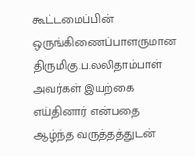கூட்டமைப்பின் ஒருங்கிணைப்பாளருமான திருமிகு.ப.லலிதாம்பாள் அவர்கள் இயற்கை எய்தினார் என்பதை ஆழ்ந்த வருத்தத்துடன்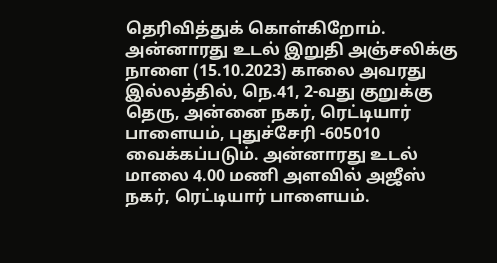தெரிவித்துக் கொள்கிறோம். அன்னாரது உடல் இறுதி அஞ்சலிக்கு நாளை (15.10.2023) காலை அவரது இல்லத்தில், நெ.41, 2-வது குறுக்கு தெரு, அன்னை நகர், ரெட்டியார் பாளையம், புதுச்சேரி -605010 வைக்கப்படும். அன்னாரது உடல் மாலை 4.00 மணி அளவில் அஜீஸ் நகர், ரெட்டியார் பாளையம்.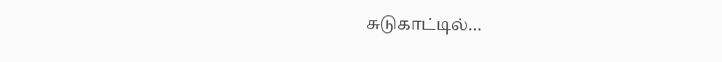சுடுகாட்டில்…